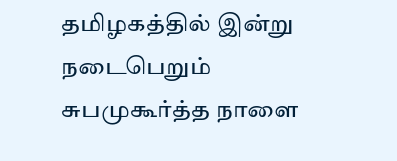தமிழகத்தில் இன்று நடைபெறும் சுபமுகூர்த்த நாளை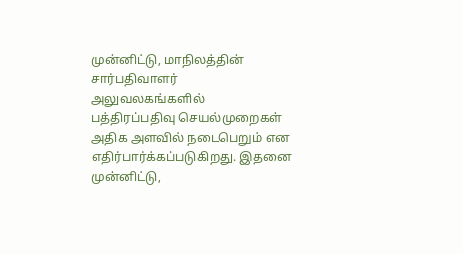முன்னிட்டு, மாநிலத்தின் சார்பதிவாளர் அலுவலகங்களில் பத்திரப்பதிவு செயல்முறைகள் அதிக அளவில் நடைபெறும் என எதிர்பார்க்கப்படுகிறது. இதனை முன்னிட்டு,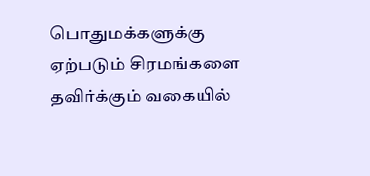பொதுமக்களுக்கு ஏற்படும் சிரமங்களை தவிர்க்கும் வகையில்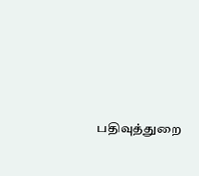பதிவுத்துறை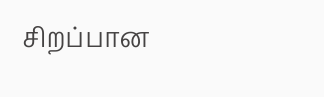சிறப்பான